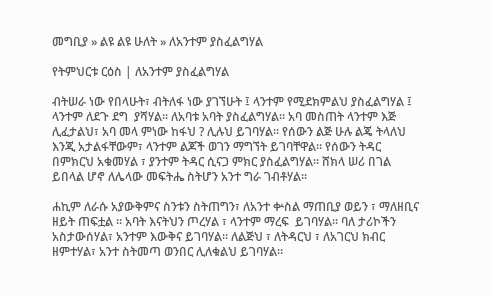መግቢያ » ልዩ ልዩ ሁለት » ለአንተም ያስፈልግሃል

የትምህርቱ ርዕስ | ለአንተም ያስፈልግሃል

ብትሠራ ነው የበላሁት፣ ብትለፋ ነው ያገኘሁት ፤ ላንተም የሚደክምልህ ያስፈልግሃል ፤ ላንተም ለደጉ ደግ  ያሻሃል። ለአባቱ አባት ያስፈልግሃል። አባ መስጠት ላንተም እጅ ሊፈታልህ፣ አባ መላ ምነው ከፋህ ? ሊሉህ ይገባሃል። የሰውን ልጅ ሁሉ ልጄ ትላለህ እንጂ አታልፋቸውም፣ ላንተም ልጆች ወገን ማግኘት ይገባቸዋል። የሰውን ትዳር በምክርህ አቁመሃል ፣ ያንተም ትዳር ሲናጋ ምክር ያስፈልግሃል። ሸክላ ሠሪ በገል ይበላል ሆኖ ለሌላው መፍትሔ ስትሆን አንተ ግራ ገብቶሃል።

ሐኪም ለራሱ አያውቅምና ስንቱን ስትጠግን፣ ለአንተ ቍስል ማጠቢያ ወይን ፣ ማለዘቢና ዘይት ጠፍቷል ። አባት እናትህን ጦረሃል ፣ ላንተም ማረፍ  ይገባሃል። ባለ ታሪኮችን አስታውሰሃል፣ አንተም እውቅና ይገባሃል። ለልጅህ ፣ ለትዳርህ ፣ ለአገርህ ክብር ዘምተሃል፣ አንተ ስትመጣ ወንበር ሊለቁልህ ይገባሃል።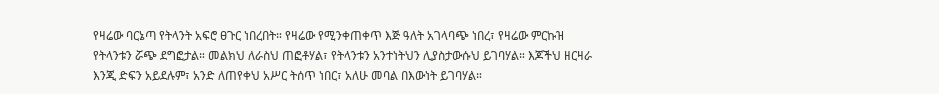የዛሬው ባርኔጣ የትላንት አፍሮ ፀጉር ነበረበት። የዛሬው የሚንቀጠቀጥ እጅ ዓለት አገላባጭ ነበረ፣ የዛሬው ምርኩዝ የትላንቱን ሯጭ ደግፎታል። መልክህ ለራስህ ጠፎቶሃል፣ የትላንቱን አንተነትህን ሊያስታውሱህ ይገባሃል። እጆችህ ዘርዛራ እንጂ ድፍን አይደሉም፣ አንድ ለጠየቀህ አሥር ትሰጥ ነበር፣ አለሁ መባል በእውነት ይገባሃል።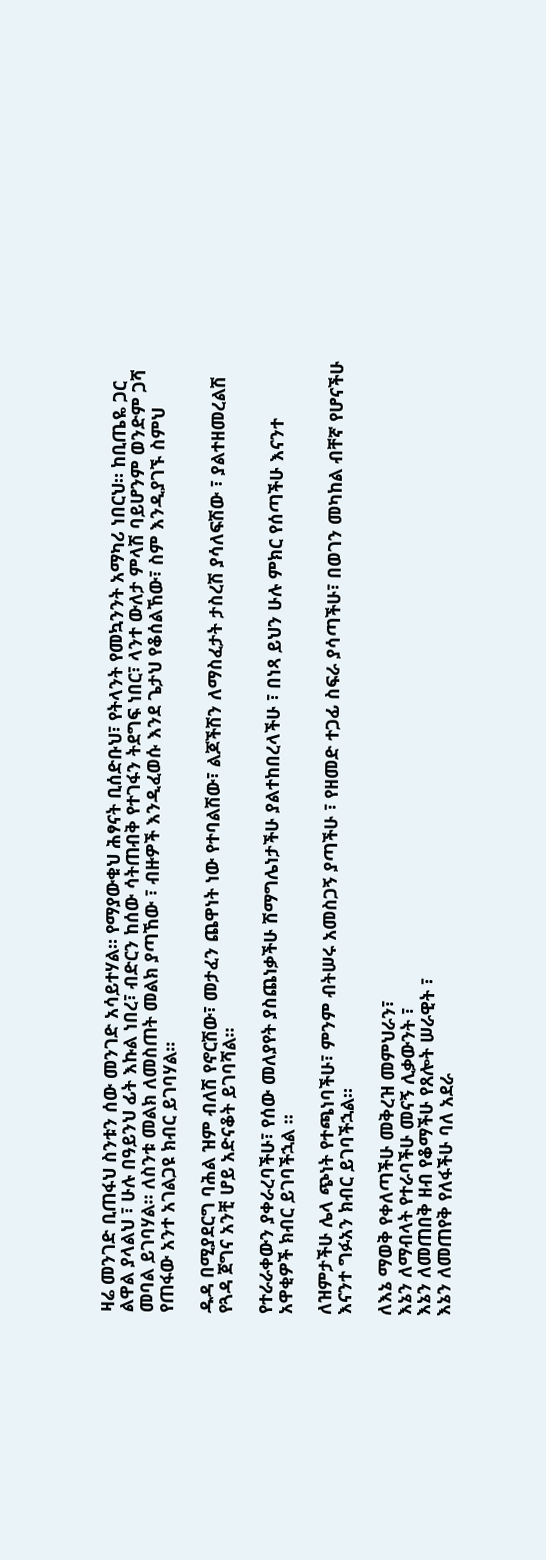ዛሬ መንገድ ቢጠፋህ ስንቱን ሰው መንገድ አሳይተሃል። የማያውቁህ ሕፃናት ቢሰድቡህ፣ የትላንት የመኳንንት አማካሪ ነበርህ። ከቢጤዬ ጋር  ልዋል ያላልህ ፣ ሁሉ በዓይንህ ፊት እኩል ነበረ፣ ብድርን ከሰው ሳትጠብቅ የተገፋን ትደግፍ ነበር፣ ላንተ ውለታ ምላሽ ባይሆንም ወንድም ጋሻ መባል ይገባሃል። ለስንቱ መልክ ለመስጠት መልክ ያጣኸው ፣ ብዙዎች እንዲፈወሱ እንደ ጌታህ የቆሰልኸው፣ ስም እንዲያገኙ ስምህ የጠፋው አንተ አገልጋዩ ክብር ይገባሃል።

ዱዳ በሚያደርግ ባሕል ዝም ብለሽ የኖርሽው፣ መታፈን ጨዋነት ነው የተባልሽው፣ ልጆችሽን ለማስፈታት ታስረሽ ያሳለፍሽው ፣ ያልተዘመረልሽ የጓዳ ጀግና አንቺ ሆይ አድናቆት ይገባሻል።

የተራራቀውን ያቀራረባችሁ፣ የሰው መለያየት ያስጨነቃችሁ ሽማግሌነታችሁ ያልተከበረላችሁ ፣ በነጻ ይህን ሁሉ ምክር የሰጣችሁ እናንተ አዋቂዎች ክብር ይገባችኋል ።

ለዝምታችሁ ሌላ ጭነት የተጫነባችሁ፣ ምንም ብትሠሩ አመስጋኝ ያጣችሁ ፣ የዘመድ ተጋፊ ስፍራ ያሳጣችሁ፣ በወገን መካከል ብቸኛ የሆናችሁ እናንተ ግፉአን ክብር ይገባችኋል።

ለእኔ ማወቅ የቀለጣችሁ መቅረዝ መምህራን፣
እኔን ለማብላት የተራባችሁ መናኝ ሊቃውንት ፣
እኔን ለመጠበቅ ዘብ የቆማችሁ የጸሎት ሠራዊት ፣
እኔን ለመጠየቅ የለፋችሁ ባለ አደራ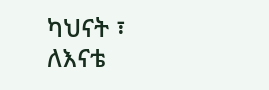ካህናት ፣
ለእናቴ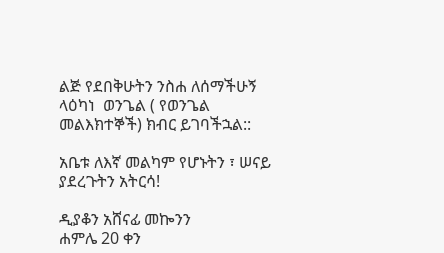ልጅ የደበቅሁትን ንስሐ ለሰማችሁኝ  ላዕካነ  ወንጌል ( የወንጌል መልእክተኞች) ክብር ይገባችኋል::

አቤቱ ለእኛ መልካም የሆኑትን ፣ ሠናይ ያደረጉትን አትርሳ!

ዲያቆን አሸናፊ መኰንን
ሐምሌ 20 ቀን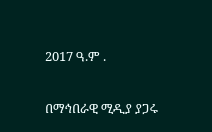2017 ዓ.ም .

በማኅበራዊ ሚዲያ ያጋሩ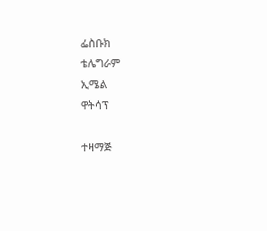ፌስቡክ
ቴሌግራም
ኢሜል
ዋትሳፕ

ተዛማጅ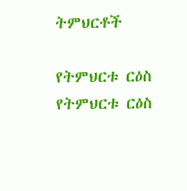ትምህርቶች

የትምህርቱ ርዕስ
የትምህርቱ ርዕስ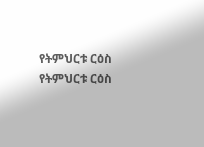የትምህርቱ ርዕስ
የትምህርቱ ርዕስ